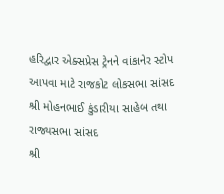હરિદ્વાર એક્સપ્રેસ ટ્રેનને વાંકાનેર સ્ટોપ આપવા માટે રાજકોટ લોકસભા સાંસદ શ્રી મોહનભાઈ કુંડારીયા સાહેબ તથા રાજ્યસભા સાંસદ
શ્રી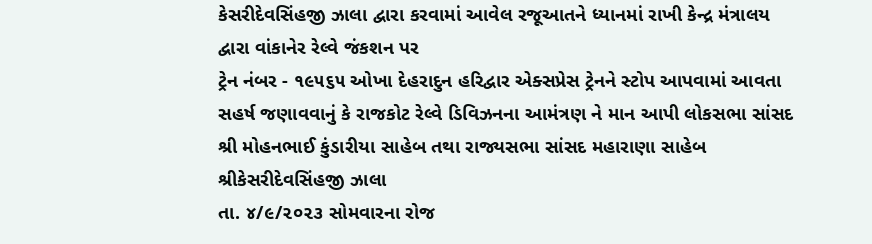કેસરીદેવસિંહજી ઝાલા દ્વારા કરવામાં આવેલ રજૂઆતને ધ્યાનમાં રાખી કેન્દ્ર મંત્રાલય દ્વારા વાંકાનેર રેલ્વે જંકશન પર
ટ્રેન નંબર - ૧૯૫૬૫ ઓખા દેહરાદુન હરિદ્વાર એક્સપ્રેસ ટ્રેનને સ્ટોપ આપવામાં આવતા સહર્ષ જણાવવાનું કે રાજકોટ રેલ્વે ડિવિઝનના આમંત્રણ ને માન આપી લોકસભા સાંસદ શ્રી મોહનભાઈ કુંડારીયા સાહેબ તથા રાજ્યસભા સાંસદ મહારાણા સાહેબ શ્રીકેસરીદેવસિંહજી ઝાલા
તા. ૪/૯/૨૦૨૩ સોમવારના રોજ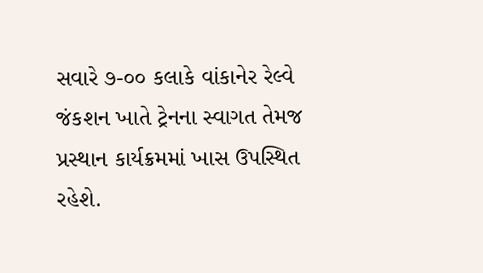સવારે ૭-૦૦ કલાકે વાંકાનેર રેલ્વે જંકશન ખાતે ટ્રેનના સ્વાગત તેમજ પ્રસ્થાન કાર્યક્રમમાં ખાસ ઉપસ્થિત રહેશે.